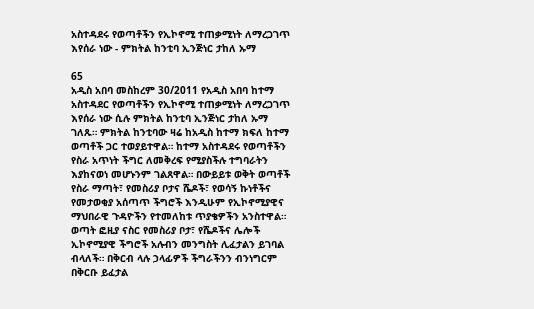አስተዳደሩ የወጣቶችን የኢኮኖሚ ተጠቃሚነት ለማረጋገጥ እየሰራ ነው - ምክትል ከንቲባ ኢንጅነር ታከለ ኡማ

65
አዲስ አበባ መስከረም 30/2011 የአዲስ አበባ ከተማ አስተዳደር የወጣቶችን የኢኮኖሚ ተጠቃሚነት ለማረጋገጥ እየሰራ ነው ሲሉ ምክትል ከንቲባ ኢንጅነር ታከለ ኡማ ገለጹ። ምክትል ከንቲባው ዛሬ ከአዲስ ከተማ ክፍለ ከተማ ወጣቶች ጋር ተወያይተዋል። ከተማ አስተዳደሩ የወጣቶችን የስራ አጥነት ችግር ለመቅረፍ የሚያስችሉ ተግባራትን እያከናወነ መሆኑንም ገልጸዋል። በውይይቱ ወቅት ወጣቶች የስራ ማጣት፣ የመስሪያ ቦታና ሼዶች፣ የወሳኝ ኩነቶችና የመታወቂያ አሰጣጥ ችግሮች እንዲሁም የኢኮኖሚያዊና ማህበራዊ ጉዳዮችን የተመለከቱ ጥያቄዎችን አንስተዋል። ወጣት ፎዚያ ናስር የመስሪያ ቦታ፣ የሼዶችና ሌሎች ኢኮኖሚያዊ ችግሮች አሉብን መንግስት ሊፈታልን ይገባል ብላለች። በቅርብ ላሉ ኃላፊዎች ችግራችንን ብንነግርም በቅርቡ ይፈታል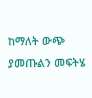ከማለት ውጭ ያመጡልን መፍትሄ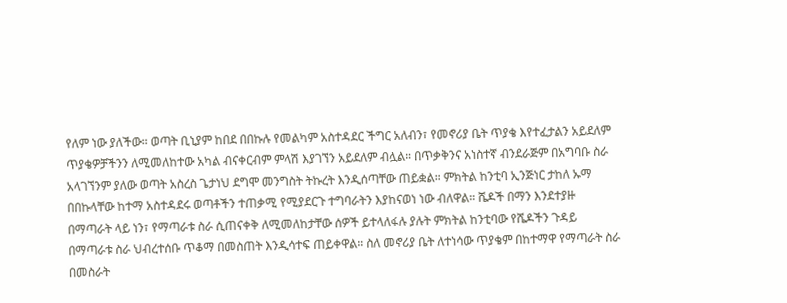የለም ነው ያለችው። ወጣት ቢኒያም ከበደ በበኩሉ የመልካም አስተዳደር ችግር አለብን፣ የመኖሪያ ቤት ጥያቄ እየተፈታልን አይደለም ጥያቄዎቻችንን ለሚመለከተው አካል ብናቀርብም ምላሽ እያገኘን አይደለም ብሏል። በጥቃቅንና አነስተኛ ብንደራጅም በአግባቡ ስራ አላገኘንም ያለው ወጣት አስረስ ጌታነህ ደግሞ መንግስት ትኩረት እንዲሰጣቸው ጠይቋል። ምክትል ከንቲባ ኢንጅነር ታከለ ኡማ በበኩላቸው ከተማ አስተዳደሩ ወጣቶችን ተጠቃሚ የሚያደርጉ ተግባራትን እያከናወነ ነው ብለዋል። ሼዶች በማን እንደተያዙ በማጣራት ላይ ነን፣ የማጣራቱ ስራ ሲጠናቀቅ ለሚመለከታቸው ሰዎች ይተላለፋሉ ያሉት ምክትል ከንቲባው የሼዶችን ጉዳይ በማጣራቱ ስራ ህብረተሰቡ ጥቆማ በመስጠት እንዲሳተፍ ጠይቀዋል። ስለ መኖሪያ ቤት ለተነሳው ጥያቄም በከተማዋ የማጣራት ስራ በመስራት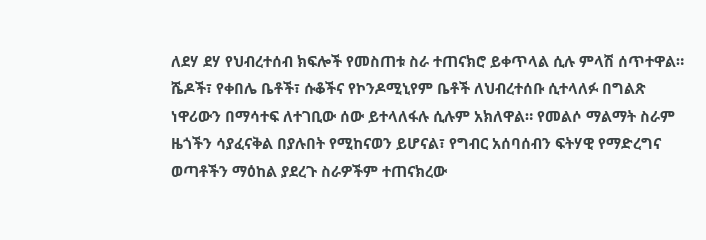ለደሃ ደሃ የህብረተሰብ ክፍሎች የመስጠቱ ስራ ተጠናክሮ ይቀጥላል ሲሉ ምላሽ ሰጥተዋል። ሼዶች፣ የቀበሌ ቤቶች፣ ሱቆችና የኮንዶሚኒየም ቤቶች ለህብረተሰቡ ሲተላለፉ በግልጽ ነዋሪውን በማሳተፍ ለተገቢው ሰው ይተላለፋሉ ሲሉም አክለዋል። የመልሶ ማልማት ስራም ዜጎችን ሳያፈናቅል በያሉበት የሚከናወን ይሆናል፣ የግብር አሰባሰብን ፍትሃዊ የማድረግና ወጣቶችን ማዕከል ያደረጉ ስራዎችም ተጠናክረው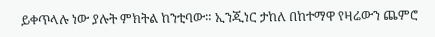ይቀጥላሉ ነው ያሉት ምክትል ከንቲባው። ኢንጂነር ታከለ በከተማዋ የዛሬውን ጨምሮ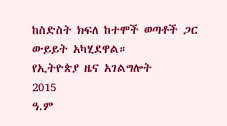ከስድስት ክፍለ ከተሞች ወጣቶች ጋር ውይይት አካሂደዋል።
የኢትዮጵያ ዜና አገልግሎት
2015
ዓ.ም